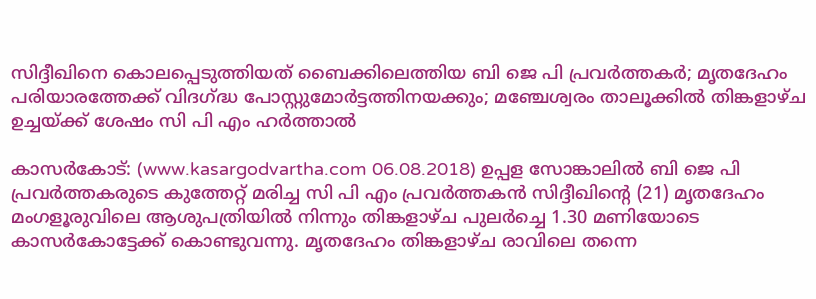സിദ്ദീഖിനെ കൊലപ്പെടുത്തിയത് ബൈക്കിലെത്തിയ ബി ജെ പി പ്രവര്‍ത്തകര്‍; മൃതദേഹം പരിയാരത്തേക്ക് വിദഗ്ദ്ധ പോസ്റ്റുമോര്‍ട്ടത്തിനയക്കും; മഞ്ചേശ്വരം താലൂക്കില്‍ തിങ്കളാഴ്ച ഉച്ചയ്ക്ക് ശേഷം സി പി എം ഹര്‍ത്താല്‍

കാസര്‍കോട്: (www.kasargodvartha.com 06.08.2018) ഉപ്പള സോങ്കാലില്‍ ബി ജെ പി പ്രവര്‍ത്തകരുടെ കുത്തേറ്റ് മരിച്ച സി പി എം പ്രവര്‍ത്തകന്‍ സിദ്ദീഖിന്റെ (21) മൃതദേഹം മംഗളൂരുവിലെ ആശുപത്രിയില്‍ നിന്നും തിങ്കളാഴ്ച പുലര്‍ച്ചെ 1.30 മണിയോടെ കാസര്‍കോട്ടേക്ക് കൊണ്ടുവന്നു. മൃതദേഹം തിങ്കളാഴ്ച രാവിലെ തന്നെ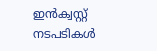ഇന്‍ക്വസ്റ്റ് നടപടികള്‍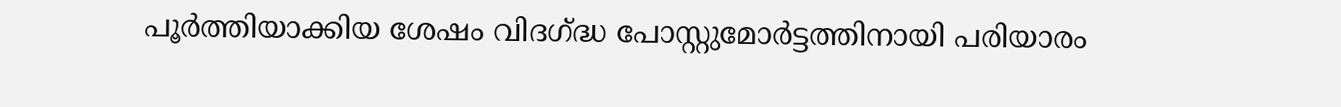പൂര്‍ത്തിയാക്കിയ ശേഷം വിദഗ്ദ്ധ പോസ്റ്റുമോര്‍ട്ടത്തിനായി പരിയാരം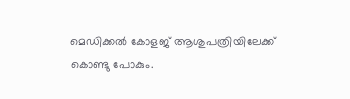മെഡിക്കല്‍ കോളജ് ആശുപത്രിയിലേക്ക് കൊണ്ടു പോകും.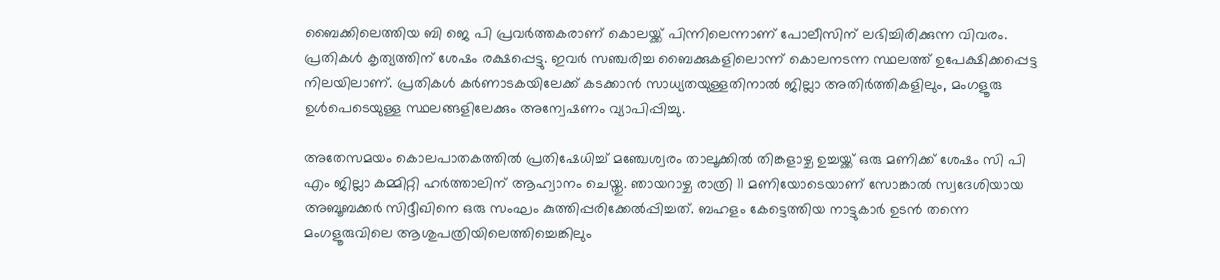ബൈക്കിലെത്തിയ ബി ജെ പി പ്രവര്‍ത്തകരാണ് കൊലയ്ക്ക് പിന്നിലെന്നാണ് പോലീസിന് ലഭിച്ചിരിക്കുന്ന വിവരം. പ്രതികള്‍ കൃത്യത്തിന് ശേഷം രക്ഷപ്പെട്ടു. ഇവര്‍ സഞ്ചരിച്ച ബൈക്കുകളിലൊന്ന് കൊലനടന്ന സ്ഥലത്ത് ഉപേക്ഷിക്കപ്പെട്ട നിലയിലാണ്. പ്രതികള്‍ കര്‍ണാടകയിലേക്ക് കടക്കാന്‍ സാധ്യതയുള്ളതിനാല്‍ ജില്ലാ അതിര്‍ത്തികളിലും, മംഗളൂരു ഉള്‍പെടെയുള്ള സ്ഥലങ്ങളിലേക്കും അന്വേഷണം വ്യാപിപ്പിച്ചു.

അതേസമയം കൊലപാതകത്തില്‍ പ്രതിഷേധിച്ച് മഞ്ചേശ്വരം താലൂക്കില്‍ തിങ്കളാഴ്ച ഉച്ചയ്ക്ക് ഒരു മണിക്ക് ശേഷം സി പി എം ജില്ലാ കമ്മിറ്റി ഹര്‍ത്താലിന് ആഹ്വാനം ചെയ്തു. ഞായറാഴ്ച രാത്രി 11 മണിയോടെയാണ് സോങ്കാല്‍ സ്വദേശിയായ അബൂബക്കര്‍ സിദ്ദീഖിനെ ഒരു സംഘം കുത്തിപ്പരിക്കേല്‍പ്പിച്ചത്. ബഹളം കേട്ടെത്തിയ നാട്ടുകാര്‍ ഉടന്‍ തന്നെ മംഗളൂരുവിലെ ആശുപത്രിയിലെത്തിച്ചെങ്കിലും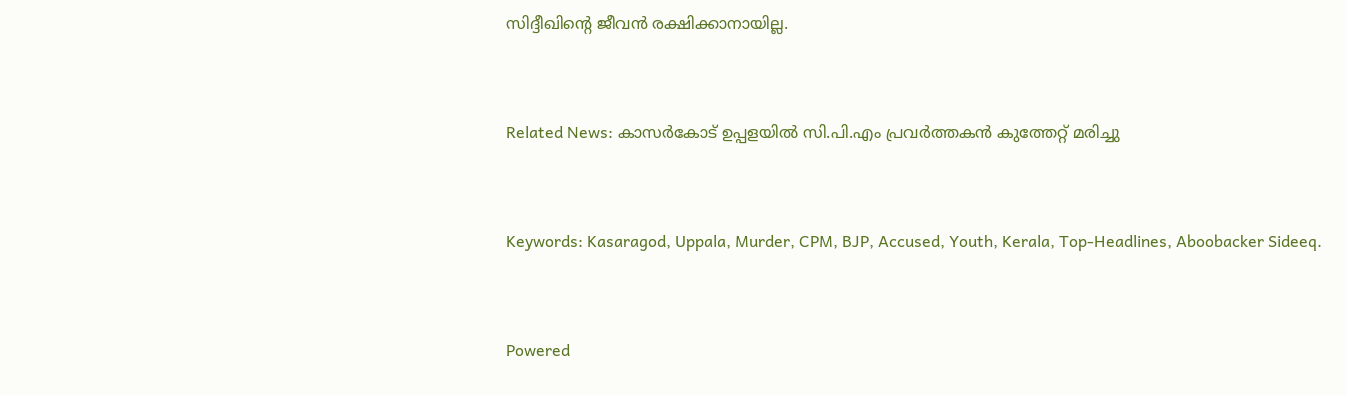സിദ്ദീഖിന്റെ ജീവന്‍ രക്ഷിക്കാനായില്ല.


Related News: കാസർകോട് ഉപ്പളയിൽ സി.പി.എം പ്രവർത്തകൻ കുത്തേറ്റ് മരിച്ചു


Keywords: Kasaragod, Uppala, Murder, CPM, BJP, Accused, Youth, Kerala, Top-Headlines, Aboobacker Sideeq.


Powered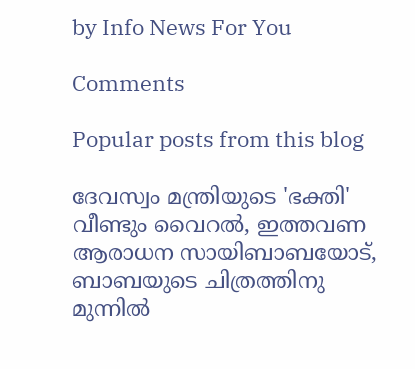by Info News For You

Comments

Popular posts from this blog

ദേവസ്വം മന്ത്രിയുടെ 'ഭക്തി' വീണ്ടും വൈറല്‍, ഇത്തവണ ആരാധന സായിബാബയോട്, ബാബയുടെ ചിത്രത്തിനു മുന്നില്‍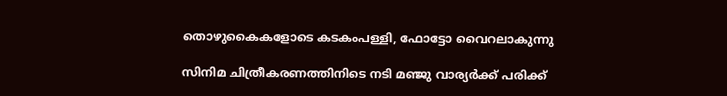തൊഴുകൈകളോടെ കടകംപള്ളി, ഫോട്ടോ വൈറലാകുന്നു

സിനിമ ചിത്രീകരണത്തിനിടെ നടി മഞ്ജു വാര്യര്‍ക്ക് പരിക്ക്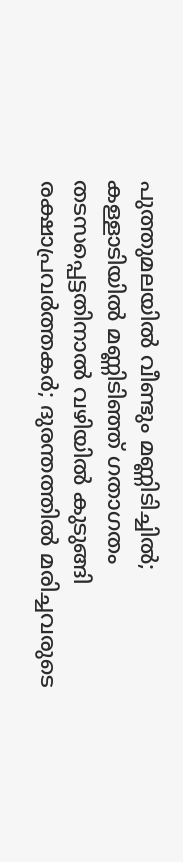പുത്തുമലയില്‍ വീണ്ടും മണ്ണിടിച്ചില്‍; കള്ളാടിയില്‍ മണ്ണിടിഞ്ഞ് ഗതാഗതം തടസപ്പെട്ടതിനാല്‍ വഴിയില്‍ കുടുങ്ങി രക്ഷാപ്രവര്‍ത്തകര്‍; ദുരന്തത്തില്‍ മരിച്ചവരുടെ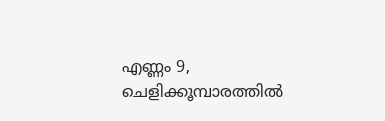എണ്ണം 9, ചെളിക്കൂമ്പാരത്തില്‍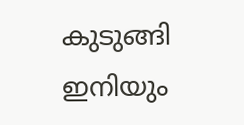കുടുങ്ങി ഇനിയും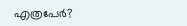എത്രപേര്‍?